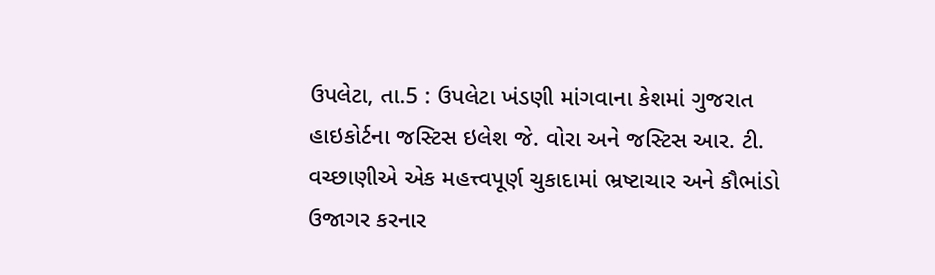ઉપલેટા, તા.5 : ઉપલેટા ખંડણી માંગવાના કેશમાં ગુજરાત હાઇકોર્ટના જસ્ટિસ ઇલેશ જે. વોરા અને જસ્ટિસ આર. ટી. વચ્છાણીએ એક મહત્ત્વપૂર્ણ ચુકાદામાં ભ્રષ્ટાચાર અને કૌભાંડો ઉજાગર કરનાર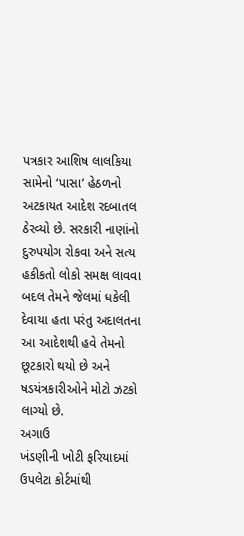પત્રકાર આશિષ લાલકિયા સામેનો ‘પાસા’ હેઠળનો અટકાયત આદેશ રદબાતલ ઠેરવ્યો છે. સરકારી નાણાંનો દુરુપયોગ રોકવા અને સત્ય હકીકતો લોકો સમક્ષ લાવવા બદલ તેમને જેલમાં ધકેલી દેવાયા હતા પરંતુ અદાલતના આ આદેશથી હવે તેમનો છૂટકારો થયો છે અને ષડયંત્રકારીઓને મોટો ઝટકો લાગ્યો છે.
અગાઉ
ખંડણીની ખોટી ફરિયાદમાં ઉપલેટા કોર્ટમાંથી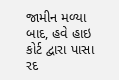જામીન મળ્યા બાદ, હવે હાઇ કોર્ટ દ્વારા પાસા
રદ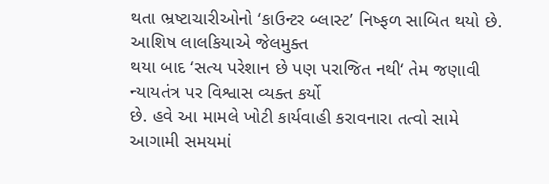થતા ભ્રષ્ટાચારીઓનો ‘કાઉન્ટર બ્લાસ્ટ’ નિષ્ફળ સાબિત થયો છે. આશિષ લાલકિયાએ જેલમુક્ત
થયા બાદ ‘સત્ય પરેશાન છે પણ પરાજિત નથી‘ તેમ જણાવી ન્યાયતંત્ર પર વિશ્વાસ વ્યક્ત કર્યો
છે. હવે આ મામલે ખોટી કાર્યવાહી કરાવનારા તત્વો સામે આગામી સમયમાં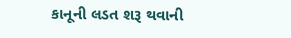કાનૂની લડત શરૂ થવાની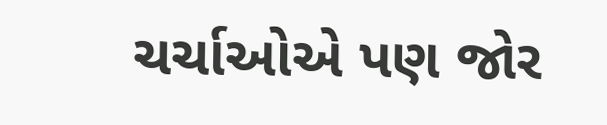ચર્ચાઓએ પણ જોર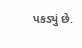પકડ્યું છે.